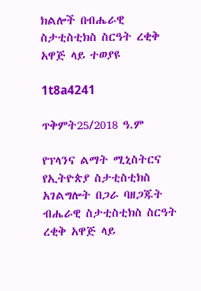ክልሎች በብሔራዊ ስታቲስቲክስ ስርዓት ረቂቅ አዋጅ ላይ ተወያዩ

1t8a4241

ጥቅምት25/2018 ዓ.ም

የፕላንና ልማት ሚኒስትርና የኢትዮጵያ ስታቲስቲክስ አገልግሎት በጋራ ባዘጋጁት ብሔራዊ ስታቲስቲክስ ስርዓት ረቂቅ አዋጅ ላይ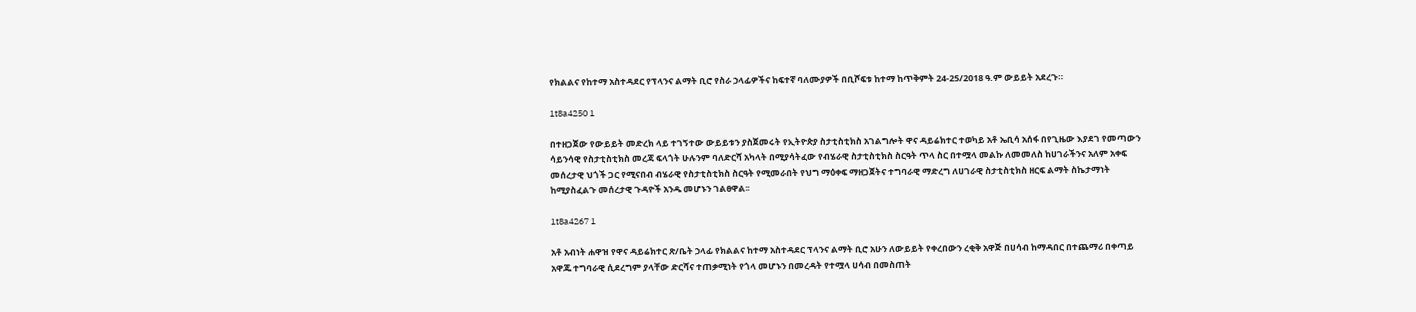የክልልና የከተማ አስተዳደር የፕላንና ልማት ቢሮ የስራ ኃላፊዎችና ከፍተኛ ባለሙያዎች በቢሾፍቱ ከተማ ከጥቅምት 24-25/2018 ዓ.ም ውይይት አደረጉ።

1t8a4250 1

በተዘጋጀው የውይይት መድረክ ላይ ተገኝተው ውይይቱን ያስጀመሩት የኢትዮጵያ ስታቲስቲክስ አገልግሎት ዋና ዳይሬክተር ተወካይ አቶ ኤቢሳ አሰፋ በየጊዜው እያደገ የመጣውን ሳይንሳዊ የስታቲስቲክስ መረጃ ፍላጎት ሁሉንም ባለድርሻ አካላት በሚያሳትፈው የብሄራዊ ስታቲስቲክስ ስርዓት ጥላ ስር በተሟላ መልኩ ለመመለስ ከሀገራችንና አለም አቀፍ መሰረታዊ ህጎች ጋር የሚናበብ ብሄራዊ የስታቲስቲክስ ስርዓት የሚመራበት የህግ ማዕቀፍ ማዘጋጀትና ተግባራዊ ማድረግ ለሀገራዊ ስታቲስቲክስ ዘርፍ ልማት ስኬታማነት ከሚያስፈልጉ መሰረታዊ ጉዳዮች አንዱ መሆኑን ገልፀዋል፡፡

1t8a4267 1

አቶ አብነት ሐዋዝ የዋና ዳይሬክተር ጽ/ቤት ኃላፊ የክልልና ከተማ አስተዳደር ፕላንና ልማት ቢሮ አሁን ለውይይት የቀረበውን ረቂቅ አዋጅ በሀሳብ ከማዳበር በተጨማሪ በቀጣይ አዋጁ ተግባራዊ ሲደረግም ያላቸው ድርሻና ተጠቃሚነት የጎላ መሆኑን በመረዳት የተሟላ ሀሳብ በመስጠት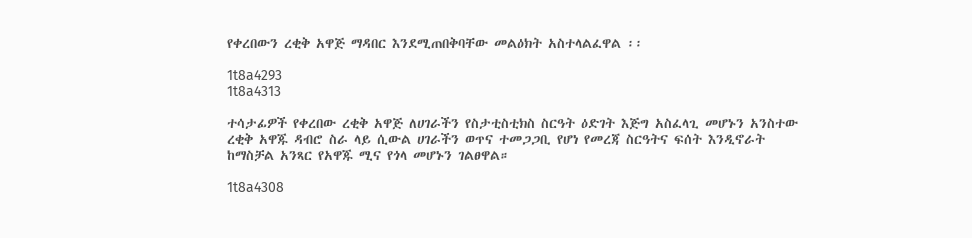የቀረበውን ረቂቅ አዋጅ ማዳበር እንደሚጠበቅባቸው መልዕክት አስተላልፈዋል ፡፡

1t8a4293
1t8a4313

ተሳታፊዎች የቀረበው ረቂቅ አዋጅ ለሀገራችን የስታቲስቲክስ ስርዓት ዕድገት እጅግ አስፈላጊ መሆኑን አንስተው ረቂቅ አዋጁ ዳብሮ ስራ ላይ ሲውል ሀገራችን ወጥና ተመጋጋቢ የሆነ የመረጃ ስርዓትና ፍሰት እንዲኖራት ከማስቻል አንጻር የአዋጁ ሚና የጎላ መሆኑን ገልፀዋል።

1t8a4308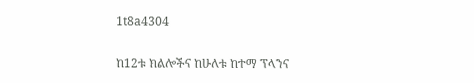1t8a4304

ከ12ቱ ክልሎችና ከሁለቱ ከተማ ፕላንና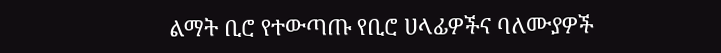ልማት ቢሮ የተውጣጡ የቢሮ ሀላፊዎችና ባለሙያዎች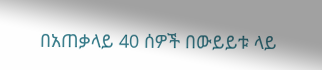በአጠቃላይ 40 ሰዎች በውይይቱ ላይ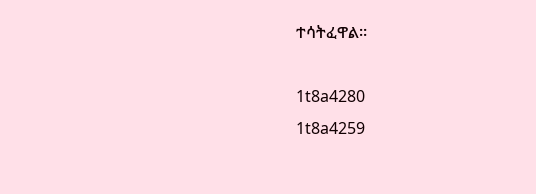ተሳትፈዋል።

1t8a4280
1t8a4259